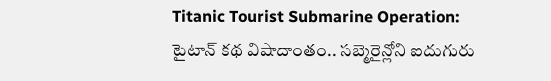Titanic Tourist Submarine Operation: టైటాన్ కథ విషాదాంతం.. సబ్మెరైన్లోని ఐదుగురు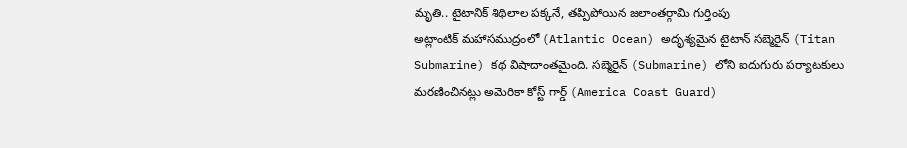మృతి.. టైటానిక్ శిథిలాల పక్కనే, తప్పిపోయిన జలాంతర్గామి గుర్తింపు
అట్లాంటిక్ మహాసముద్రంలో (Atlantic Ocean) అదృశ్యమైన టైటాన్ సబ్మెరైన్ (Titan Submarine) కథ విషాదాంతమైంది. సబ్మెరైన్ (Submarine) లోని ఐదుగురు పర్యాటకులు మరణించినట్లు అమెరికా కోస్ట్ గార్డ్ (America Coast Guard)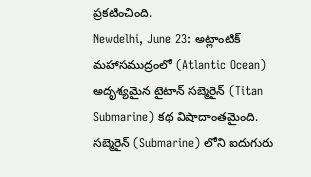ప్రకటించింది.
Newdelhi, June 23: అట్లాంటిక్ మహాసముద్రంలో (Atlantic Ocean) అదృశ్యమైన టైటాన్ సబ్మెరైన్ (Titan Submarine) కథ విషాదాంతమైంది. సబ్మెరైన్ (Submarine) లోని ఐదుగురు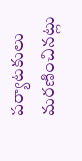పర్యాటకులు మరణించినట్లు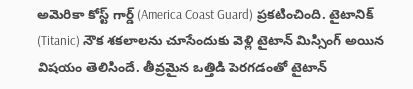అమెరికా కోస్ట్ గార్డ్ (America Coast Guard) ప్రకటించింది. టైటానిక్ (Titanic) నౌక శకలాలను చూసేందుకు వెళ్లి టైటాన్ మిస్సింగ్ అయిన విషయం తెలిసిందే. తీవ్రమైన ఒత్తిడి పెరగడంతో టైటాన్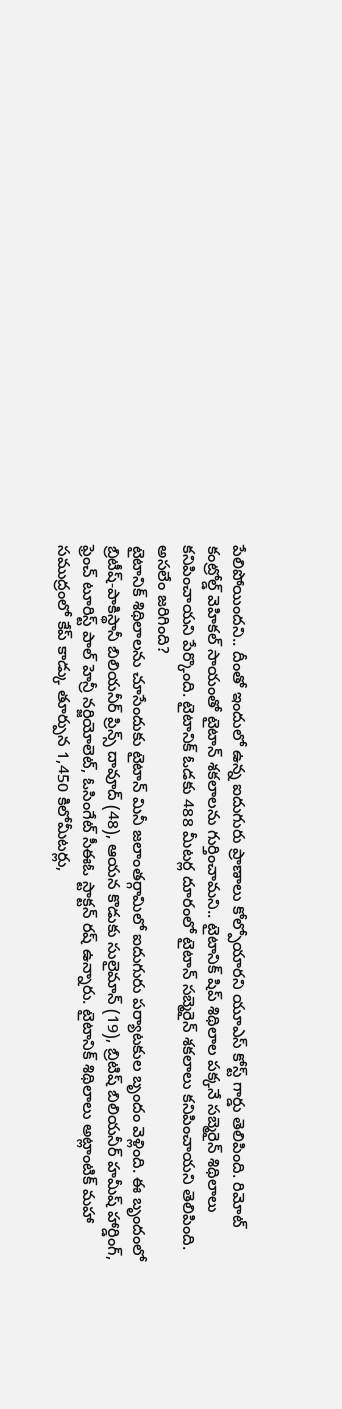పేలిపోయిందని.. దీంతో ఇందులో ఉన్న ఐదుగురు ప్రాణాలు కోల్పోయారని యూఎస్ కోస్ట్ గార్డు తెలిపింది. రిమోట్ కంట్రోల్డ్ వెహికల్ సాయంతో టైటాన్ శకలాలను గుర్తించామని.. టైటానిక్ షిప్ శిథిలాల పక్కనే సబ్మెరైన్ శిథిలాలు కనిపించాయని పేర్కొంది. టైటానిక్ ఓడకు 488 మీటర్ల దూరంలో టైటాన్ సబ్మెరైన్ శకలాలు కనిపించాయని తెలిపింది.
అసలేం జరిగింది?
టైటానిక్ శిథిలాలను చూసేందుకు టైటాన్ మినీ జలాంతర్గామిలో ఐదుగురు పర్యాటకుల బృందం వెళ్లింది. ఈ బృందంలో బ్రిటీష్-పాకిస్థానీ బిలియనీర్ ప్రిన్స్ దావూద్ (48), ఆయన కొడుకు సులైమాన్ (19), బ్రిటిష్ బిలియనీర్ హమీష్ హార్డింగ్, ఫ్రెంచ్ టూరిస్ట్ పాల్ హెన్రీ నర్జియోలెట్, ఓసింగేట్ సీఈఓ స్టాక్టన్ రష్ ఉన్నారు. టైటానిక్ శిథిలాలు అట్లాంటిక్ మహా సముద్రంలో కేప్ కాడ్కు తూర్పున 1,450 కిలోమీటర్లు,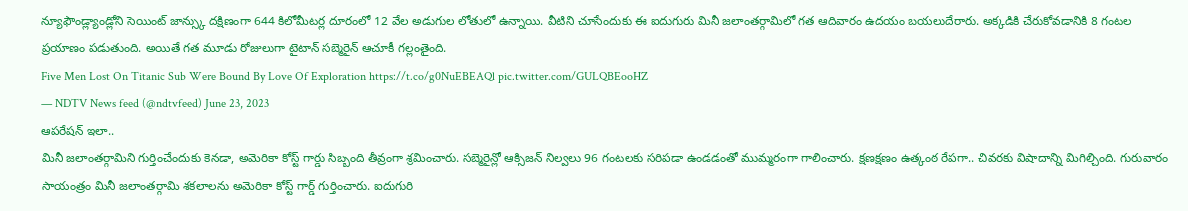న్యూఫౌండ్ల్యాండ్లోని సెయింట్ జాన్స్కు దక్షిణంగా 644 కిలోమీటర్ల దూరంలో 12 వేల అడుగుల లోతులో ఉన్నాయి. వీటిని చూసేందుకు ఈ ఐదుగురు మినీ జలాంతర్గామిలో గత ఆదివారం ఉదయం బయలుదేరారు. అక్కడికి చేరుకోవడానికి 8 గంటల ప్రయాణం పడుతుంది. అయితే గత మూడు రోజులుగా టైటాన్ సబ్మెరైన్ ఆచూకీ గల్లంతైంది.
Five Men Lost On Titanic Sub Were Bound By Love Of Exploration https://t.co/g0NuEBEAQl pic.twitter.com/GULQBEooHZ
— NDTV News feed (@ndtvfeed) June 23, 2023
ఆపరేషన్ ఇలా..
మినీ జలాంతర్గామిని గుర్తించేందుకు కెనడా, అమెరికా కోస్ట్ గార్డు సిబ్బంది తీవ్రంగా శ్రమించారు. సబ్మెరైన్లో ఆక్సిజన్ నిల్వలు 96 గంటలకు సరిపడా ఉండడంతో ముమ్మరంగా గాలించారు. క్షణక్షణం ఉత్కంఠ రేపగా.. చివరకు విషాదాన్ని మిగిల్చింది. గురువారం సాయంత్రం మినీ జలాంతర్గామి శకలాలను అమెరికా కోస్ట్ గార్డ్ గుర్తించారు. ఐదుగురి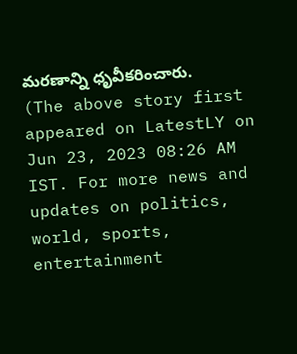మరణాన్ని ధృవీకరించారు.
(The above story first appeared on LatestLY on Jun 23, 2023 08:26 AM IST. For more news and updates on politics, world, sports, entertainment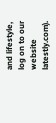and lifestyle, log on to our website latestly.com).